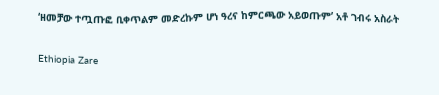‘ዘመቻው ተጧጡፎ ቢቀጥልም መድረኩም ሆነ ዓረና ከምርጫው አይወጡም’ አቶ ገብሩ አስራት

Ethiopia Zare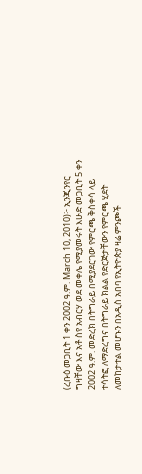(ረቡዕ መጋቢት 1 ቀን 2002 ዓ.ም. March 10, 2010)፦ ኢንጂንየር ግዛቸው እና አቶ ስየ አብርሃ ወደ መቀሌ የሚያመሩት እሁድ መጋቢት 5 ቀን 2002 ዓ.ም. መድረክ በትግራይ በሚያደርገው የምርጫ ቅስቀሳ ላይ ተሳትፎ ለማድረግና በትግራይ ክልል የድርጅታቸውን የምርጫ ሂደት ለመከታተል መሆኑን በአዲስ አበባ የኢትዮጵያ ዛሬ ምንጮች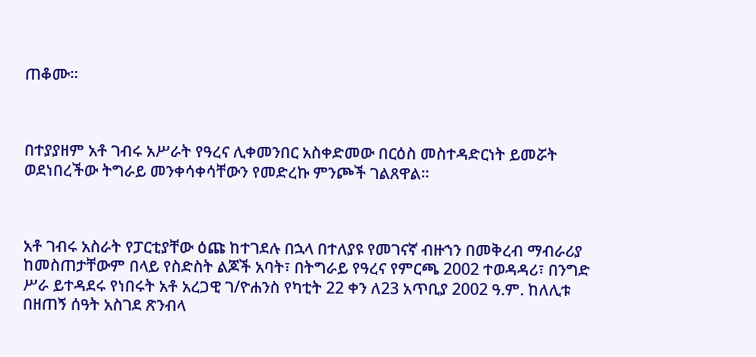ጠቆሙ።



በተያያዘም አቶ ገብሩ አሥራት የዓረና ሊቀመንበር አስቀድመው በርዕስ መስተዳድርነት ይመሯት ወደነበረችው ትግራይ መንቀሳቀሳቸውን የመድረኩ ምንጮች ገልጸዋል።



አቶ ገብሩ አስራት የፓርቲያቸው ዕጩ ከተገደሉ በኋላ በተለያዩ የመገናኛ ብዙኀን በመቅረብ ማብራሪያ ከመስጠታቸውም በላይ የስድስት ልጆች አባት፣ በትግራይ የዓረና የምርጫ 2002 ተወዳዳሪ፣ በንግድ ሥራ ይተዳደሩ የነበሩት አቶ አረጋዊ ገ/ዮሐንስ የካቲት 22 ቀን ለ23 አጥቢያ 2002 ዓ.ም. ከለሊቱ በዘጠኝ ሰዓት አስገደ ጽንብላ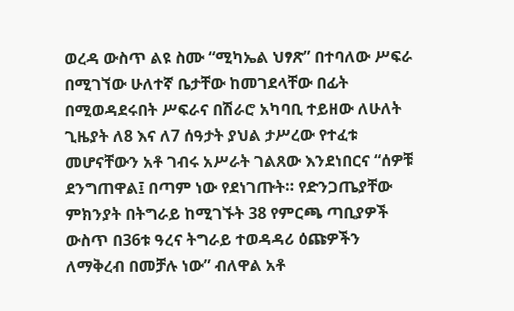ወረዳ ውስጥ ልዩ ስሙ “ሚካኤል ህፃጽ” በተባለው ሥፍራ በሚገኘው ሁለተኛ ቤታቸው ከመገደላቸው በፊት በሚወዳደሩበት ሥፍራና በሽራሮ አካባቢ ተይዘው ለሁለት ጊዜያት ለ8 እና ለ7 ሰዓታት ያህል ታሥረው የተፈቱ መሆናቸውን አቶ ገብሩ አሥራት ገልጸው እንደነበርና “ሰዎቹ ደንግጠዋል፤ በጣም ነው የደነገጡት። የድንጋጤያቸው ምክንያት በትግራይ ከሚገኙት 38 የምርጫ ጣቢያዎች ውስጥ በ36ቱ ዓረና ትግራይ ተወዳዳሪ ዕጩዎችን ለማቅረብ በመቻሉ ነው” ብለዋል አቶ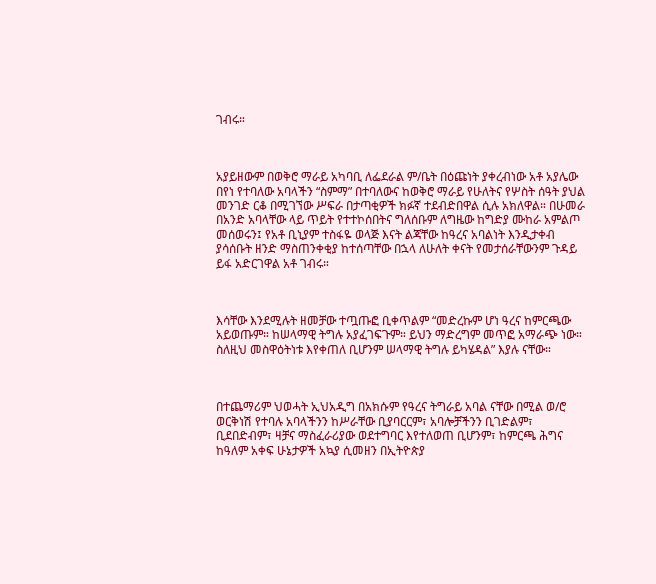ገብሩ።



አያይዘውም በወቅሮ ማራይ አካባቢ ለፌደራል ም/ቤት በዕጩነት ያቀረብነው አቶ አያሌው በየነ የተባለው አባላችን “ስምማ” በተባለውና ከወቅሮ ማራይ የሁለትና የሦስት ሰዓት ያህል መንገድ ርቆ በሚገኘው ሥፍራ በታጣቂዎች ክፉኛ ተደብድበዋል ሲሉ አክለዋል። በሁመራ በአንድ አባላቸው ላይ ጥይት የተተኮሰበትና ግለሰቡም ለግዜው ከግድያ ሙከራ አምልጦ መሰወሩን፤ የአቶ ቢኒያም ተስፋዬ ወላጅ እናት ልጃቸው ከዓረና አባልነት እንዲታቀብ ያሳሰቡት ዘንድ ማስጠንቀቂያ ከተሰጣቸው በኋላ ለሁለት ቀናት የመታሰራቸውንም ጉዳይ ይፋ አድርገዋል አቶ ገብሩ።



እሳቸው እንደሚሉት ዘመቻው ተጧጡፎ ቢቀጥልም “መድረኩም ሆነ ዓረና ከምርጫው አይወጡም። ከሠላማዊ ትግሉ አያፈገፍጉም። ይህን ማድረግም መጥፎ አማራጭ ነው። ስለዚህ መስዋዕትነቱ እየቀጠለ ቢሆንም ሠላማዊ ትግሉ ይካሄዳል” እያሉ ናቸው።



በተጨማሪም ህወሓት ኢህአዲግ በአክሱም የዓረና ትግራይ አባል ናቸው በሚል ወ/ሮ ወርቅነሽ የተባሉ አባላችንን ከሥራቸው ቢያባርርም፣ አባሎቻችንን ቢገድልም፣ ቢደበድብም፣ ዛቻና ማስፈራሪያው ወደተግባር እየተለወጠ ቢሆንም፣ ከምርጫ ሕግና ከዓለም አቀፍ ሁኔታዎች አኳያ ሲመዘን በኢትዮጵያ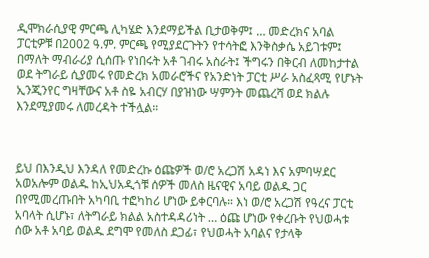ዲሞክራሲያዊ ምርጫ ሊካሄድ እንደማይችል ቢታወቅም፤ … መድረክና አባል ፓርቲዎቹ በ2002 ዓ.ም. ምርጫ የሚያደርጉትን የተሳትፎ እንቅስቃሴ አይገቱም፤ በማለት ማብራሪያ ሲሰጡ የነበሩት አቶ ገብሩ አስራት፤ ችግሩን በቅርብ ለመከታተል ወደ ትግራይ ሲያመሩ የመድረክ አመራሮችና የአንድነት ፓርቲ ሥራ አስፈጻሚ የሆኑት ኢንጂንየር ግዛቸውና አቶ ስዬ አብርሃ በያዝነው ሣምንት መጨረሻ ወደ ክልሉ እንደሚያመሩ ለመረዳት ተችሏል።



ይህ በእንዲህ እንዳለ የመድረኩ ዕጩዎች ወ/ሮ አረጋሽ አዳነ እና አምባሣደር አወአሎም ወልዱ ከኢህአዲጎቹ ሰዎች መለስ ዜናዊና አባይ ወልዱ ጋር በየሚመረጡበት አካባቢ ተፎካከሪ ሆነው ይቀርባሉ። እነ ወ/ሮ አረጋሽ የዓረና ፓርቲ አባላት ሲሆኑ፣ ለትግራይ ክልል አስተዳዳሪነት … ዕጩ ሆነው የቀረቡት የህወሓቱ ሰው አቶ አባይ ወልዱ ደግሞ የመለስ ደጋፊ፣ የህወሓት አባልና የታላቅ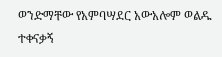ወንድማቸው የአምባሣደር አውአሎም ወልዱ ተቀናቃኝ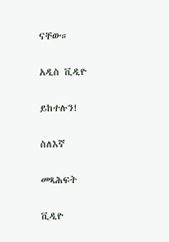ናቸው።

አዲስ ቪዲዮ

ይከተሉን!

ስለእኛ

መጻሕፍት

ቪዲዮ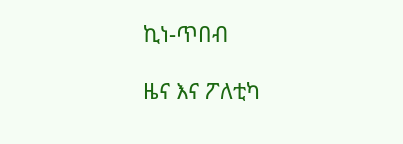ኪነ-ጥበብ

ዜና እና ፖለቲካ